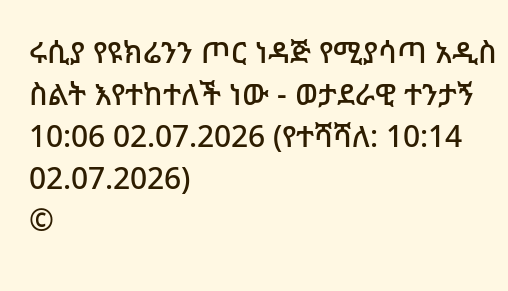ሩሲያ የዩክሬንን ጦር ነዳጅ የሚያሳጣ አዲስ ስልት እየተከተለች ነው - ወታደራዊ ተንታኝ
10:06 02.07.2026 (የተሻሻለ: 10:14 02.07.2026)
©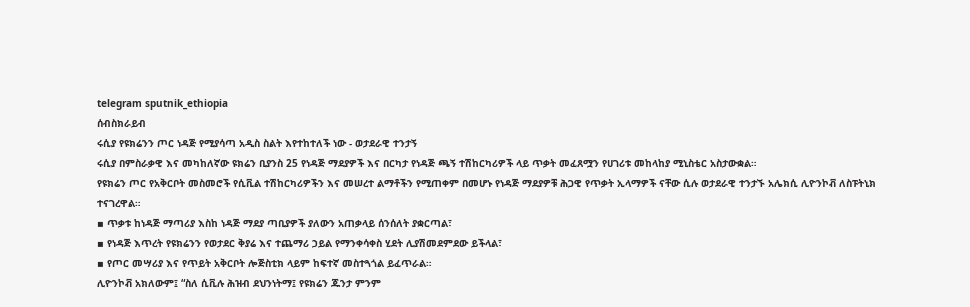telegram sputnik_ethiopia
ሰብስክራይብ
ሩሲያ የዩክሬንን ጦር ነዳጅ የሚያሳጣ አዲስ ስልት እየተከተለች ነው - ወታደራዊ ተንታኝ
ሩሲያ በምስራቃዊ እና መካከለኛው ዩክሬን ቢያንስ 25 የነዳጅ ማደያዎች እና በርካታ የነዳጅ ጫኝ ተሽከርካሪዎች ላይ ጥቃት መፈጸሟን የሀገሪቱ መከላከያ ሚኒስቴር አስታውቋል።
የዩክሬን ጦር የአቅርቦት መስመሮች የሲቪል ተሽከርካሪዎችን እና መሠረተ ልማቶችን የሚጠቀም በመሆኑ የነዳጅ ማደያዎቹ ሕጋዊ የጥቃት ኢላማዎች ናቸው ሲሉ ወታደራዊ ተንታኙ አሌክሲ ሊዮንኮቭ ለስፑትኒክ ተናገረዋል።
▪ ጥቃቱ ከነዳጅ ማጣሪያ እስከ ነዳጅ ማደያ ጣቢያዎች ያለውን አጠቃላይ ሰንሰለት ያቋርጣል፣
▪ የነዳጅ እጥረት የዩክሬንን የወታደር ቅያሬ እና ተጨማሪ ኃይል የማንቀሳቀስ ሂደት ሊያሽመደምደው ይችላል፣
▪ የጦር መሣሪያ እና የጥይት አቅርቦት ሎጅስቲክ ላይም ከፍተኛ መስተጓጎል ይፈጥራል።
ሊዮንኮቭ አክለውም፤ “ስለ ሲቪሉ ሕዝብ ደህንነትማ፤ የዩክሬን ጁንታ ምንም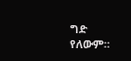ግድ የለውም።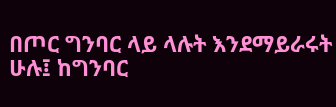በጦር ግንባር ላይ ላሉት እንደማይራሩት ሁሉ፤ ከግንባር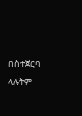በስተጀርባ ላሉትም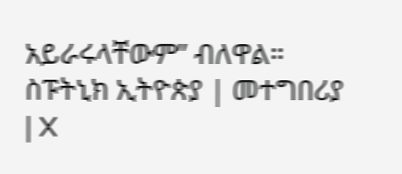አይራሩላቸውም” ብለዋል።
ስፑትኒክ ኢትዮጵያ | መተግበሪያ | X